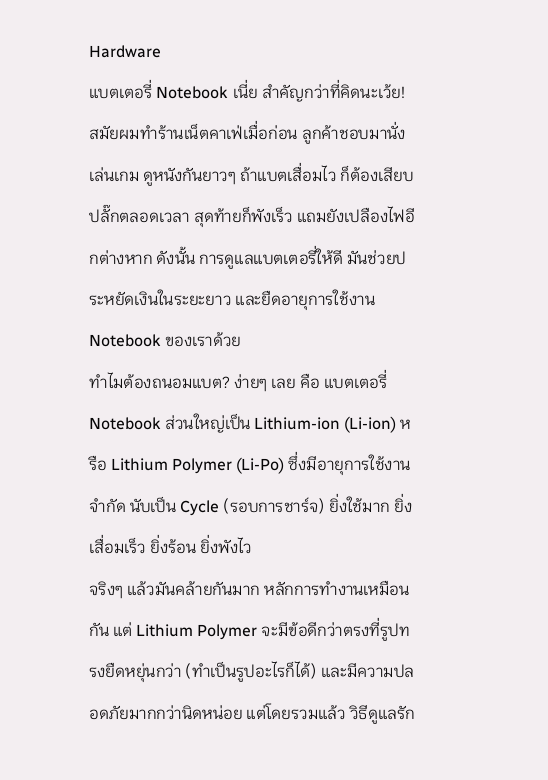Hardware
แบตเตอรี่ Notebook เนี่ย สำคัญกว่าที่คิดนะเว้ย! สมัยผมทำร้านเน็ตคาเฟ่เมื่อก่อน ลูกค้าชอบมานั่งเล่นเกม ดูหนังกันยาวๆ ถ้าแบตเสื่อมไว ก็ต้องเสียบปลั๊กตลอดเวลา สุดท้ายก็พังเร็ว แถมยังเปลืองไฟอีกต่างหาก ดังนั้น การดูแลแบตเตอรี่ให้ดี มันช่วยประหยัดเงินในระยะยาว และยืดอายุการใช้งาน Notebook ของเราด้วย
ทำไมต้องถนอมแบต? ง่ายๆ เลย คือ แบตเตอรี่ Notebook ส่วนใหญ่เป็น Lithium-ion (Li-ion) หรือ Lithium Polymer (Li-Po) ซึ่งมีอายุการใช้งานจำกัด นับเป็น Cycle (รอบการชาร์จ) ยิ่งใช้มาก ยิ่งเสื่อมเร็ว ยิ่งร้อน ยิ่งพังไว
จริงๆ แล้วมันคล้ายกันมาก หลักการทำงานเหมือนกัน แต่ Lithium Polymer จะมีข้อดีกว่าตรงที่รูปทรงยืดหยุ่นกว่า (ทำเป็นรูปอะไรก็ได้) และมีความปลอดภัยมากกว่านิดหน่อย แต่โดยรวมแล้ว วิธีดูแลรัก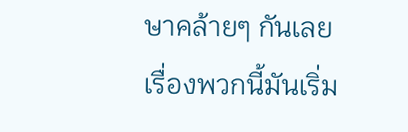ษาคล้ายๆ กันเลย
เรื่องพวกนี้มันเริ่ม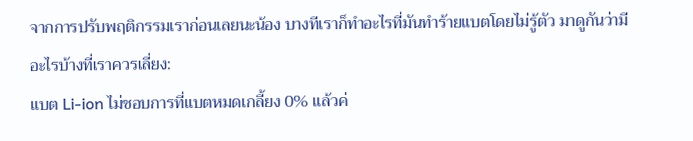จากการปรับพฤติกรรมเราก่อนเลยนะน้อง บางทีเราก็ทำอะไรที่มันทำร้ายแบตโดยไม่รู้ตัว มาดูกันว่ามีอะไรบ้างที่เราควรเลี่ยง:
แบต Li-ion ไม่ชอบการที่แบตหมดเกลี้ยง 0% แล้วค่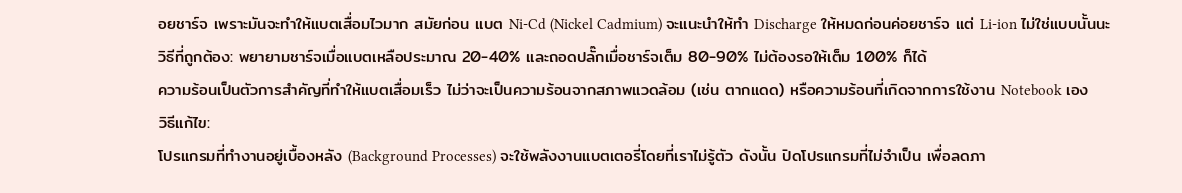อยชาร์จ เพราะมันจะทำให้แบตเสื่อมไวมาก สมัยก่อน แบต Ni-Cd (Nickel Cadmium) จะแนะนำให้ทำ Discharge ให้หมดก่อนค่อยชาร์จ แต่ Li-ion ไม่ใช่แบบนั้นนะ
วิธีที่ถูกต้อง: พยายามชาร์จเมื่อแบตเหลือประมาณ 20-40% และถอดปลั๊กเมื่อชาร์จเต็ม 80-90% ไม่ต้องรอให้เต็ม 100% ก็ได้
ความร้อนเป็นตัวการสำคัญที่ทำให้แบตเสื่อมเร็ว ไม่ว่าจะเป็นความร้อนจากสภาพแวดล้อม (เช่น ตากแดด) หรือความร้อนที่เกิดจากการใช้งาน Notebook เอง
วิธีแก้ไข:
โปรแกรมที่ทำงานอยู่เบื้องหลัง (Background Processes) จะใช้พลังงานแบตเตอรี่โดยที่เราไม่รู้ตัว ดังนั้น ปิดโปรแกรมที่ไม่จำเป็น เพื่อลดภา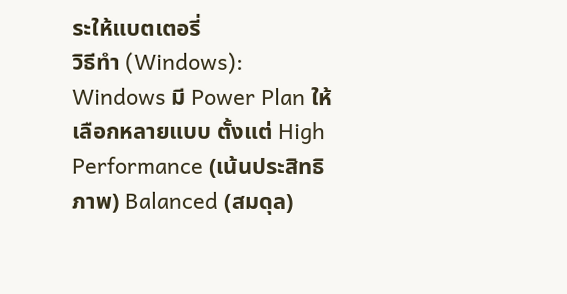ระให้แบตเตอรี่
วิธีทำ (Windows):
Windows มี Power Plan ให้เลือกหลายแบบ ตั้งแต่ High Performance (เน้นประสิทธิภาพ) Balanced (สมดุล)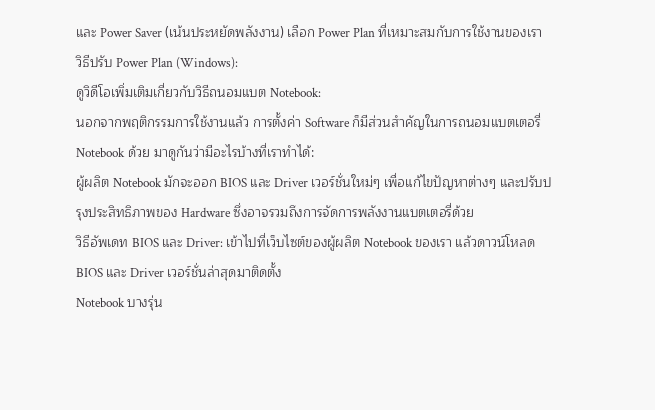และ Power Saver (เน้นประหยัดพลังงาน) เลือก Power Plan ที่เหมาะสมกับการใช้งานของเรา
วิธีปรับ Power Plan (Windows):
ดูวิดีโอเพิ่มเติมเกี่ยวกับวิธีถนอมแบต Notebook:
นอกจากพฤติกรรมการใช้งานแล้ว การตั้งค่า Software ก็มีส่วนสำคัญในการถนอมแบตเตอรี่ Notebook ด้วย มาดูกันว่ามีอะไรบ้างที่เราทำได้:
ผู้ผลิต Notebook มักจะออก BIOS และ Driver เวอร์ชั่นใหม่ๆ เพื่อแก้ไขปัญหาต่างๆ และปรับปรุงประสิทธิภาพของ Hardware ซึ่งอาจรวมถึงการจัดการพลังงานแบตเตอรี่ด้วย
วิธีอัพเดท BIOS และ Driver: เข้าไปที่เว็บไซต์ของผู้ผลิต Notebook ของเรา แล้วดาวน์โหลด BIOS และ Driver เวอร์ชั่นล่าสุดมาติดตั้ง
Notebook บางรุ่น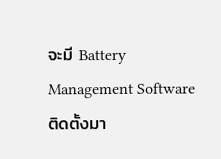จะมี Battery Management Software ติดตั้งมา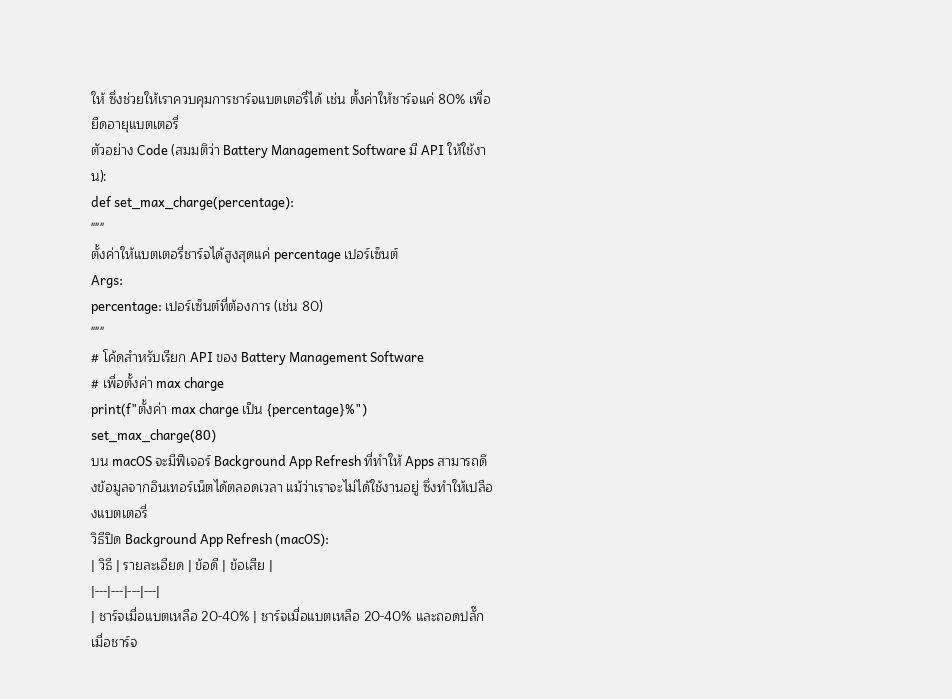ให้ ซึ่งช่วยให้เราควบคุมการชาร์จแบตเตอรี่ได้ เช่น ตั้งค่าให้ชาร์จแค่ 80% เพื่อยืดอายุแบตเตอรี่
ตัวอย่าง Code (สมมติว่า Battery Management Software มี API ให้ใช้งาน):
def set_max_charge(percentage):
"""
ตั้งค่าให้แบตเตอรี่ชาร์จได้สูงสุดแค่ percentage เปอร์เซ็นต์
Args:
percentage: เปอร์เซ็นต์ที่ต้องการ (เช่น 80)
"""
# โค้ดสำหรับเรียก API ของ Battery Management Software
# เพื่อตั้งค่า max charge
print(f"ตั้งค่า max charge เป็น {percentage}%")
set_max_charge(80)
บน macOS จะมีฟีเจอร์ Background App Refresh ที่ทำให้ Apps สามารถดึงข้อมูลจากอินเทอร์เน็ตได้ตลอดเวลา แม้ว่าเราจะไม่ได้ใช้งานอยู่ ซึ่งทำให้เปลืองแบตเตอรี่
วิธีปิด Background App Refresh (macOS):
| วิธี | รายละเอียด | ข้อดี | ข้อเสีย |
|---|---|---|---|
| ชาร์จเมื่อแบตเหลือ 20-40% | ชาร์จเมื่อแบตเหลือ 20-40% และถอดปลั๊กเมื่อชาร์จ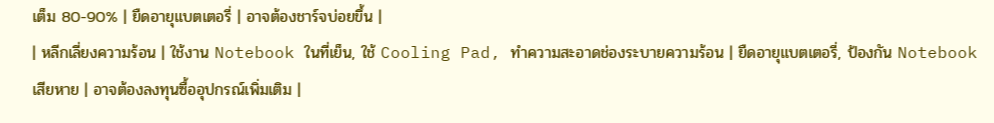เต็ม 80-90% | ยืดอายุแบตเตอรี่ | อาจต้องชาร์จบ่อยขึ้น |
| หลีกเลี่ยงความร้อน | ใช้งาน Notebook ในที่เย็น, ใช้ Cooling Pad, ทำความสะอาดช่องระบายความร้อน | ยืดอายุแบตเตอรี่, ป้องกัน Notebook เสียหาย | อาจต้องลงทุนซื้ออุปกรณ์เพิ่มเติม |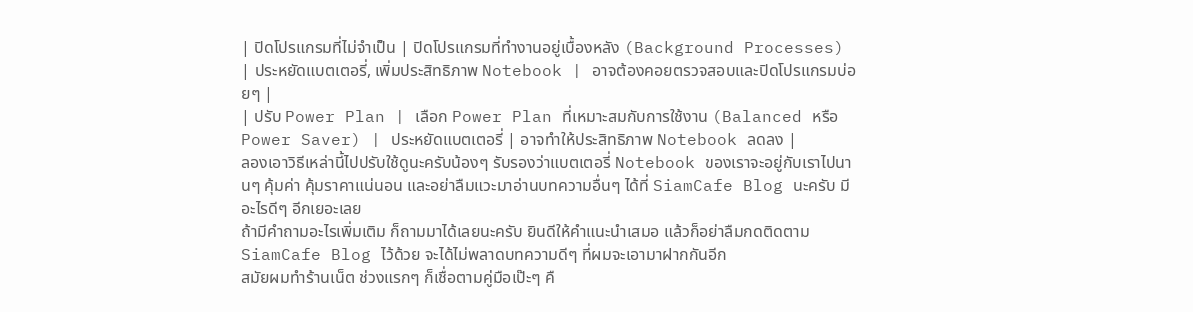| ปิดโปรแกรมที่ไม่จำเป็น | ปิดโปรแกรมที่ทำงานอยู่เบื้องหลัง (Background Processes) | ประหยัดแบตเตอรี่, เพิ่มประสิทธิภาพ Notebook | อาจต้องคอยตรวจสอบและปิดโปรแกรมบ่อยๆ |
| ปรับ Power Plan | เลือก Power Plan ที่เหมาะสมกับการใช้งาน (Balanced หรือ Power Saver) | ประหยัดแบตเตอรี่ | อาจทำให้ประสิทธิภาพ Notebook ลดลง |
ลองเอาวิธีเหล่านี้ไปปรับใช้ดูนะครับน้องๆ รับรองว่าแบตเตอรี่ Notebook ของเราจะอยู่กับเราไปนานๆ คุ้มค่า คุ้มราคาแน่นอน และอย่าลืมแวะมาอ่านบทความอื่นๆ ได้ที่ SiamCafe Blog นะครับ มีอะไรดีๆ อีกเยอะเลย
ถ้ามีคำถามอะไรเพิ่มเติม ก็ถามมาได้เลยนะครับ ยินดีให้คำแนะนำเสมอ แล้วก็อย่าลืมกดติดตาม SiamCafe Blog ไว้ด้วย จะได้ไม่พลาดบทความดีๆ ที่ผมจะเอามาฝากกันอีก
สมัยผมทำร้านเน็ต ช่วงแรกๆ ก็เชื่อตามคู่มือเป๊ะๆ คื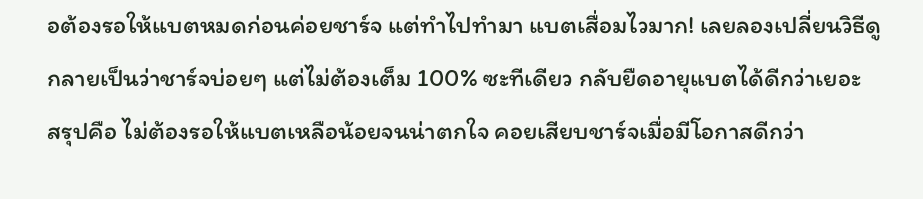อต้องรอให้แบตหมดก่อนค่อยชาร์จ แต่ทำไปทำมา แบตเสื่อมไวมาก! เลยลองเปลี่ยนวิธีดู กลายเป็นว่าชาร์จบ่อยๆ แต่ไม่ต้องเต็ม 100% ซะทีเดียว กลับยืดอายุแบตได้ดีกว่าเยอะ
สรุปคือ ไม่ต้องรอให้แบตเหลือน้อยจนน่าตกใจ คอยเสียบชาร์จเมื่อมีโอกาสดีกว่า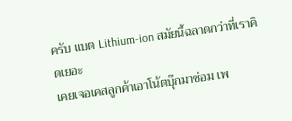ครับ แบต Lithium-ion สมัยนี้ฉลาดกว่าที่เราคิดเยอะ
เคยเจอเคสลูกค้าเอาโน้ตบุ๊กมาซ่อม เพ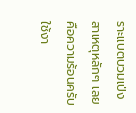ราะแบตบวมเป่ง สาเหตุหลักๆ เลยคือความร้อนครับ ใช้งา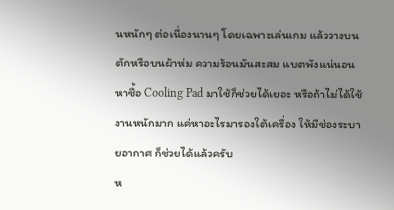นหนักๆ ต่อเนื่องนานๆ โดยเฉพาะเล่นเกม แล้ววางบนตักหรือบนผ้าห่ม ความร้อนมันสะสม แบตพังแน่นอน
หาซื้อ Cooling Pad มาใช้ก็ช่วยได้เยอะ หรือถ้าไม่ได้ใช้งานหนักมาก แค่หาอะไรมารองใต้เครื่อง ให้มีช่องระบายอากาศ ก็ช่วยได้แล้วครับ
ห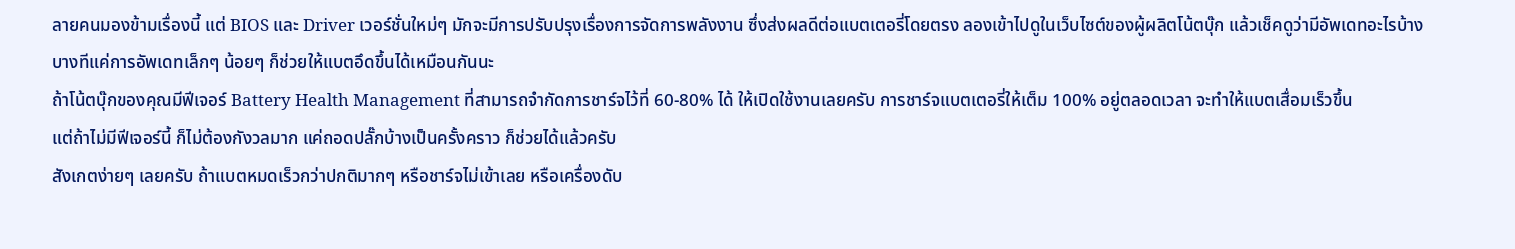ลายคนมองข้ามเรื่องนี้ แต่ BIOS และ Driver เวอร์ชั่นใหม่ๆ มักจะมีการปรับปรุงเรื่องการจัดการพลังงาน ซึ่งส่งผลดีต่อแบตเตอรี่โดยตรง ลองเข้าไปดูในเว็บไซต์ของผู้ผลิตโน้ตบุ๊ก แล้วเช็คดูว่ามีอัพเดทอะไรบ้าง
บางทีแค่การอัพเดทเล็กๆ น้อยๆ ก็ช่วยให้แบตอึดขึ้นได้เหมือนกันนะ
ถ้าโน้ตบุ๊กของคุณมีฟีเจอร์ Battery Health Management ที่สามารถจำกัดการชาร์จไว้ที่ 60-80% ได้ ให้เปิดใช้งานเลยครับ การชาร์จแบตเตอรี่ให้เต็ม 100% อยู่ตลอดเวลา จะทำให้แบตเสื่อมเร็วขึ้น
แต่ถ้าไม่มีฟีเจอร์นี้ ก็ไม่ต้องกังวลมาก แค่ถอดปลั๊กบ้างเป็นครั้งคราว ก็ช่วยได้แล้วครับ
สังเกตง่ายๆ เลยครับ ถ้าแบตหมดเร็วกว่าปกติมากๆ หรือชาร์จไม่เข้าเลย หรือเครื่องดับ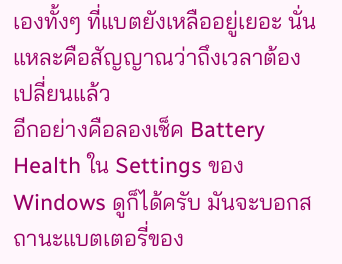เองทั้งๆ ที่แบตยังเหลืออยู่เยอะ นั่นแหละคือสัญญาณว่าถึงเวลาต้องเปลี่ยนแล้ว
อีกอย่างคือลองเช็ค Battery Health ใน Settings ของ Windows ดูก็ได้ครับ มันจะบอกสถานะแบตเตอรี่ของ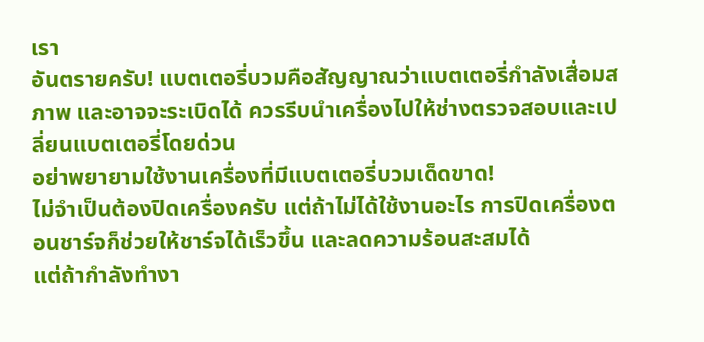เรา
อันตรายครับ! แบตเตอรี่บวมคือสัญญาณว่าแบตเตอรี่กำลังเสื่อมสภาพ และอาจจะระเบิดได้ ควรรีบนำเครื่องไปให้ช่างตรวจสอบและเปลี่ยนแบตเตอรี่โดยด่วน
อย่าพยายามใช้งานเครื่องที่มีแบตเตอรี่บวมเด็ดขาด!
ไม่จำเป็นต้องปิดเครื่องครับ แต่ถ้าไม่ได้ใช้งานอะไร การปิดเครื่องตอนชาร์จก็ช่วยให้ชาร์จได้เร็วขึ้น และลดความร้อนสะสมได้
แต่ถ้ากำลังทำงา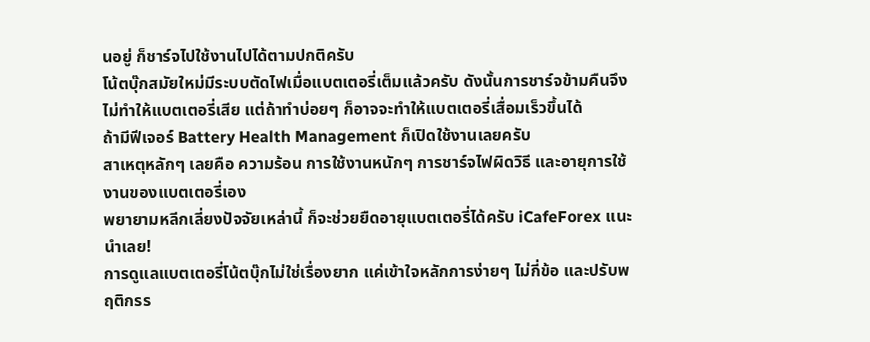นอยู่ ก็ชาร์จไปใช้งานไปได้ตามปกติครับ
โน้ตบุ๊กสมัยใหม่มีระบบตัดไฟเมื่อแบตเตอรี่เต็มแล้วครับ ดังนั้นการชาร์จข้ามคืนจึงไม่ทำให้แบตเตอรี่เสีย แต่ถ้าทำบ่อยๆ ก็อาจจะทำให้แบตเตอรี่เสื่อมเร็วขึ้นได้
ถ้ามีฟีเจอร์ Battery Health Management ก็เปิดใช้งานเลยครับ
สาเหตุหลักๆ เลยคือ ความร้อน การใช้งานหนักๆ การชาร์จไฟผิดวิธี และอายุการใช้งานของแบตเตอรี่เอง
พยายามหลีกเลี่ยงปัจจัยเหล่านี้ ก็จะช่วยยืดอายุแบตเตอรี่ได้ครับ iCafeForex แนะนำเลย!
การดูแลแบตเตอรี่โน้ตบุ๊กไม่ใช่เรื่องยาก แค่เข้าใจหลักการง่ายๆ ไม่กี่ข้อ และปรับพฤติกรร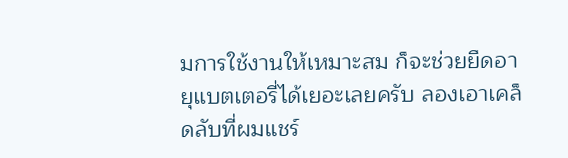มการใช้งานให้เหมาะสม ก็จะช่วยยืดอายุแบตเตอรี่ได้เยอะเลยครับ ลองเอาเคล็ดลับที่ผมแชร์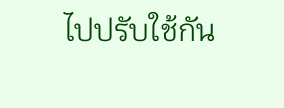ไปปรับใช้กัน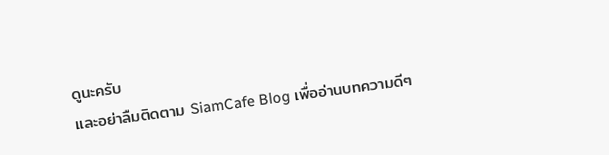ดูนะครับ
และอย่าลืมติดตาม SiamCafe Blog เพื่ออ่านบทความดีๆ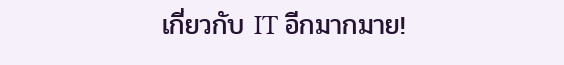เกี่ยวกับ IT อีกมากมาย!